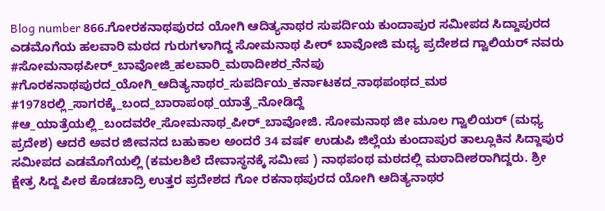Blog number 866.ಗೋರಕನಾಥಪುರದ ಯೋಗಿ ಆದಿತ್ಯನಾಥರ ಸುಪರ್ದಿಯ ಕುಂದಾಪುರ ಸಮೀಪದ ಸಿದ್ದಾಪುರದ ಎಡಮೊಗೆಯ ಹಲವಾರಿ ಮಠದ ಗುರುಗಳಾಗಿದ್ದ ಸೋಮನಾಥ ಪೀರ್ ಬಾವೋಜಿ ಮಧ್ಯ ಪ್ರದೇಶದ ಗ್ವಾಲಿಯರ್ ನವರು
#ಸೋಮನಾಥಪೀರ್_ಬಾವೋಜಿ_ಹಲವಾರಿ_ಮಠಾದೀಶರ_ನೆನಪು #ಗೊರಕನಾಥಪುರದ_ಯೋಗಿ_ಆದಿತ್ಯನಾಥರ_ಸುಪರ್ದಿಯ_ಕರ್ನಾಟಕದ_ನಾಥಪಂಥದ_ಮಠ #1978ರಲ್ಲಿ_ಸಾಗರಕ್ಕೆ_ಬಂದ_ಬಾರಾಪಂಥ_ಯಾತ್ರೆ_ನೋಡಿದ್ದೆ #ಆ_ಯಾತ್ರೆಯಲ್ಲಿ_ಬಂದವರೇ_ಸೋಮನಾಥ_ಪೀರ್_ಬಾವೋಜಿ. ಸೋಮನಾಥ ಜೀ ಮೂಲ ಗ್ವಾಲಿಯರ್ (ಮಧ್ಯ ಪ್ರದೇಶ) ಆದರೆ ಅವರ ಜೀವನದ ಬಹುಕಾಲ ಅಂದರೆ 34 ವಷ೯ ಉಡುಪಿ ಜಿಲ್ಲೆಯ ಕುಂದಾಪುರ ತಾಲ್ಲೂಕಿನ ಸಿದ್ದಾಪುರ ಸಮೀಪದ ಎಡಮೊಗೆಯಲ್ಲಿ (ಕಮಲಶಿಲೆ ದೇವಾಸ್ಥನಕ್ಕೆ ಸಮೀಪ ) ನಾಥಪಂಥ ಮಠದಲ್ಲಿ ಮಠಾದೀಶರಾಗಿದ್ದರು. ಶ್ರೀ ಕ್ಷೇತ್ರ ಸಿದ್ದ ಪೀಠ ಕೊಡಚಾದ್ರಿ ಉತ್ತರ ಪ್ರದೇಶದ ಗೋ ರಕನಾಥಪುರದ ಯೋಗಿ ಆದಿತ್ಯನಾಥರ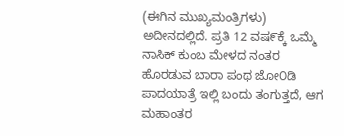(ಈಗಿನ ಮುಖ್ಯಮಂತ್ರಿಗಳು) ಅದೀನದಲ್ಲಿದೆ. ಪ್ರತಿ 12 ವಷ೯ಕ್ಕೆ ಒಮ್ಮೆ ನಾಸಿಕ್ ಕುಂಬ ಮೇಳದ ನಂತರ ಹೊರಡುವ ಬಾರಾ ಪಂಥ ಜೋ೦ಡಿ ಪಾದಯಾತ್ರೆ ಇಲ್ಲಿ ಬಂದು ತಂಗುತ್ತದೆ, ಆಗ ಮಹಾಂತರ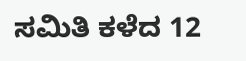ಸಮಿತಿ ಕಳೆದ 12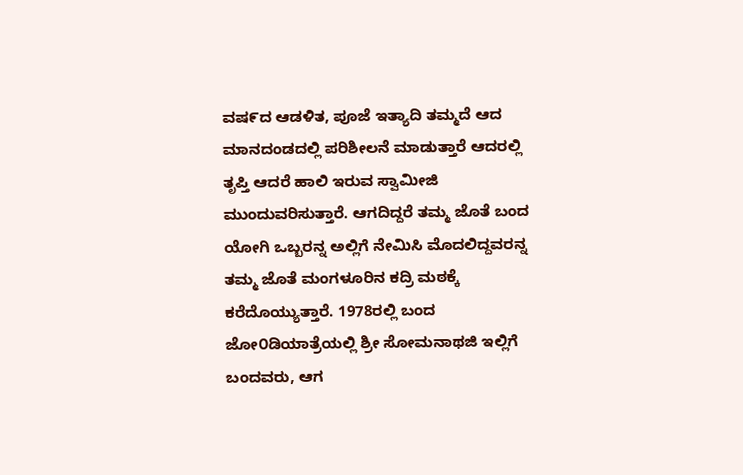ವಷ೯ದ ಆಡಳಿತ, ಪೂಜೆ ಇತ್ಯಾದಿ ತಮ್ಮದೆ ಆದ ಮಾನದಂಡದಲ್ಲಿ ಪರಿಶೀಲನೆ ಮಾಡುತ್ತಾರೆ ಆದರಲ್ಲಿ ತೃಪ್ತಿ ಆದರೆ ಹಾಲಿ ಇರುವ ಸ್ವಾಮೀಜಿ ಮುಂದುವರಿಸುತ್ತಾರೆ. ಆಗದಿದ್ದರೆ ತಮ್ಮ ಜೊತೆ ಬಂದ ಯೋಗಿ ಒಬ್ಬರನ್ನ ಅಲ್ಲಿಗೆ ನೇಮಿಸಿ ಮೊದಲಿದ್ದವರನ್ನ ತಮ್ಮ ಜೊತೆ ಮಂಗಳೂರಿನ ಕದ್ರಿ ಮಠಕ್ಕೆ ಕರೆದೊಯ್ಯುತ್ತಾರೆ. 1978ರಲ್ಲಿ ಬಂದ ಜೋ೦ಡಿಯಾತ್ರೆಯಲ್ಲಿ ಶ್ರೀ ಸೋಮನಾಥಜಿ ಇಲ್ಲಿಗೆ ಬಂದವರು, ಆಗ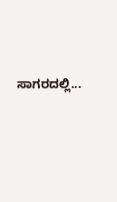ಸಾಗರದಲ್ಲಿ...